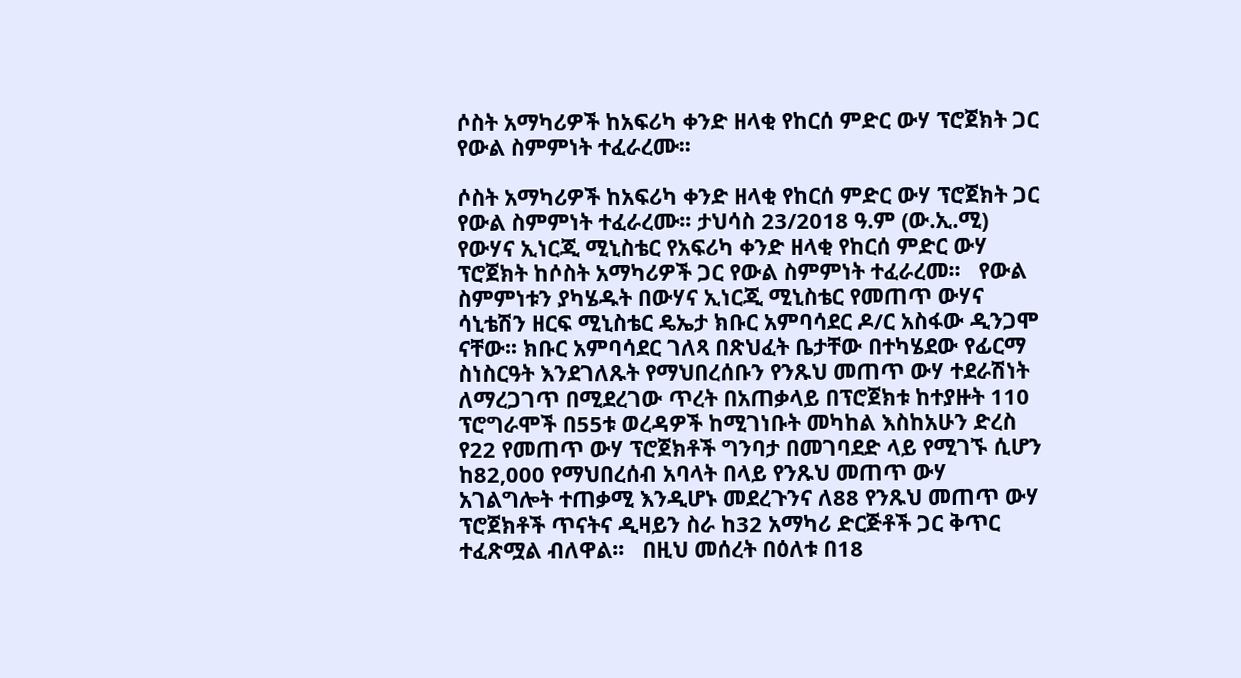ሶስት አማካሪዎች ከአፍሪካ ቀንድ ዘላቂ የከርሰ ምድር ውሃ ፕሮጀክት ጋር የውል ስምምነት ተፈራረሙ፡፡

ሶስት አማካሪዎች ከአፍሪካ ቀንድ ዘላቂ የከርሰ ምድር ውሃ ፕሮጀክት ጋር የውል ስምምነት ተፈራረሙ፡፡ ታህሳስ 23/2018 ዓ.ም (ው.ኢ.ሚ) የውሃና ኢነርጂ ሚኒስቴር የአፍሪካ ቀንድ ዘላቂ የከርሰ ምድር ውሃ ፕሮጀክት ከሶስት አማካሪዎች ጋር የውል ስምምነት ተፈራረመ፡፡   የውል ስምምነቱን ያካሄዱት በውሃና ኢነርጂ ሚኒስቴር የመጠጥ ውሃና ሳኒቴሽን ዘርፍ ሚኒስቴር ዴኤታ ክቡር አምባሳደር ዶ/ር አስፋው ዲንጋሞ ናቸው፡፡ ክቡር አምባሳደር ገለጻ በጽህፈት ቤታቸው በተካሄደው የፊርማ ስነስርዓት እንደገለጹት የማህበረሰቡን የንጹህ መጠጥ ውሃ ተደራሽነት ለማረጋገጥ በሚደረገው ጥረት በአጠቃላይ በፕሮጀክቱ ከተያዙት 110 ፕሮግራሞች በ55ቱ ወረዳዎች ከሚገነቡት መካከል እስከአሁን ድረስ የ22 የመጠጥ ውሃ ፕሮጀክቶች ግንባታ በመገባደድ ላይ የሚገኙ ሲሆን ከ82,000 የማህበረሰብ አባላት በላይ የንጹህ መጠጥ ውሃ አገልግሎት ተጠቃሚ እንዲሆኑ መደረጉንና ለ88 የንጹህ መጠጥ ውሃ ፕሮጀክቶች ጥናትና ዲዛይን ስራ ከ32 አማካሪ ድርጅቶች ጋር ቅጥር ተፈጽሟል ብለዋል፡፡   በዚህ መሰረት በዕለቱ በ18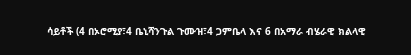ሳይቶች (4 በኦሮሚያ፣4 ቤኒሻንጉል ጉሙዝ፣4 ጋምቤላ እና 6 በአማራ ብሄራዊ ክልላዊ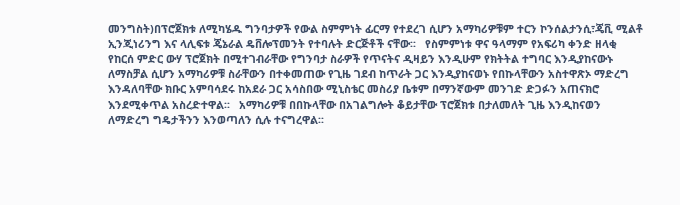መንግስት)በፕሮጀክቱ ለሚካሄዱ ግንባታዎች የውል ስምምነት ፊርማ የተደረገ ሲሆን አማካሪዎቹም ተርን ኮንሰልታንሲ፣ጄቪ ሚልቶ ኢንጂነሪንግ እና ላሊፍቱ ጄኔራል ዴቨሎፕመንት የተባሉት ድርጅቶች ናቸው፡፡   የስምምነቱ ዋና ዓላማም የአፍሪካ ቀንድ ዘላቂ የከርሰ ምድር ውሃ ፕሮጀክት በሚተገብራቸው የግንባታ ስራዎች የጥናትና ዲዛይን እንዲሁም የክትትል ተግባር እንዲያከናውኑ ለማስቻል ሲሆን አማካሪዎቹ ስራቸውን በተቀመጠው የጊዜ ገደብ ከጥራት ጋር እንዲያከናወኑ የበኩላቸውን አስተዋጽኦ ማድረግ እንዳለባቸው ክቡር አምባሳደሩ ከአደራ ጋር አሳስበው ሚኒስቴር መስሪያ ቤቱም በማንኛውም መንገድ ድጋፉን አጠናክሮ እንደሚቀጥል አስረድተዋል፡፡   አማካሪዎቹ በበኩላቸው በአገልግሎት ቆይታቸው ፕሮጀክቱ በታለመለት ጊዜ እንዲከናወን ለማድረግ ግዴታችንን እንወጣለን ሲሉ ተናግረዋል፡፡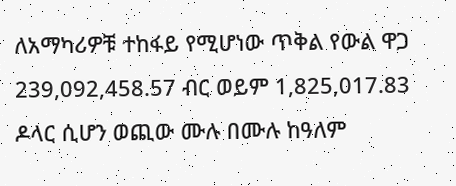ለአማካሪዎቹ ተከፋይ የሚሆነው ጥቅል የውል ዋጋ 239,092,458.57 ብር ወይም 1,825,017.83 ዶላር ሲሆን ወጪው ሙሉ በሙሉ ከዓለም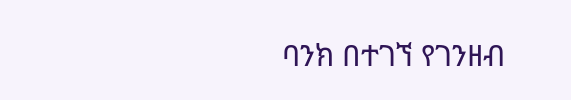ባንክ በተገኘ የገንዘብ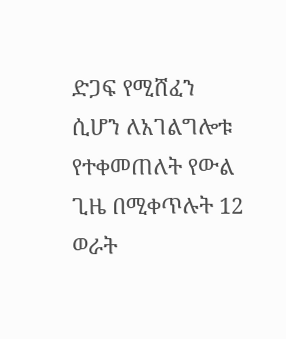ድጋፍ የሚሸፈን ሲሆን ለአገልግሎቱ የተቀመጠለት የውል ጊዜ በሚቀጥሉት 12 ወራት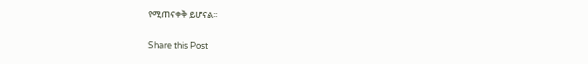የሚጠናቀቅ ይሆናል፡፡

Share this Post